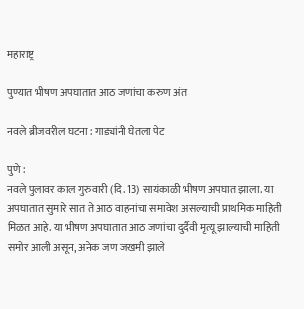महाराष्ट्र

पुण्यात भीषण अपघातात आठ जणांचा करुण अंत

नवले ब्रीजवरील घटना : गाड्यांनी घेतला पेट

पुणे :
नवले पुलावर काल गुरुवारी (दि. 13) सायंकाळी भीषण अपघात झाला. या अपघातात सुमारे सात ते आठ वाहनांचा समावेश असल्याची प्राथमिक माहिती मिळत आहे. या भीषण अपघातात आठ जणांचा दुर्दैवी मृत्यू झाल्याची माहिती समोर आली असून, अनेक जण जखमी झाले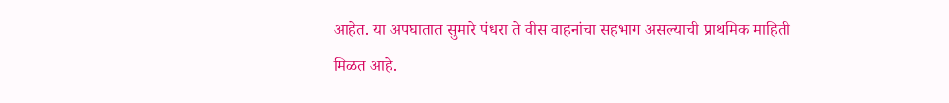आहेत. या अपघातात सुमारे पंधरा ते वीस वाहनांचा सहभाग असल्याची प्राथमिक माहिती
मिळत आहे.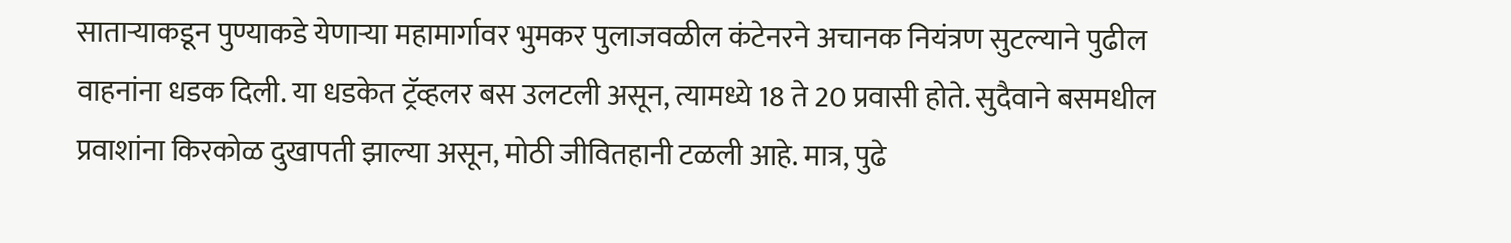सातार्‍याकडून पुण्याकडे येणार्‍या महामार्गावर भुमकर पुलाजवळील कंटेनरने अचानक नियंत्रण सुटल्याने पुढील वाहनांना धडक दिली. या धडकेत ट्रॅव्हलर बस उलटली असून, त्यामध्ये 18 ते 20 प्रवासी होते. सुदैवाने बसमधील प्रवाशांना किरकोळ दुखापती झाल्या असून, मोठी जीवितहानी टळली आहे. मात्र, पुढे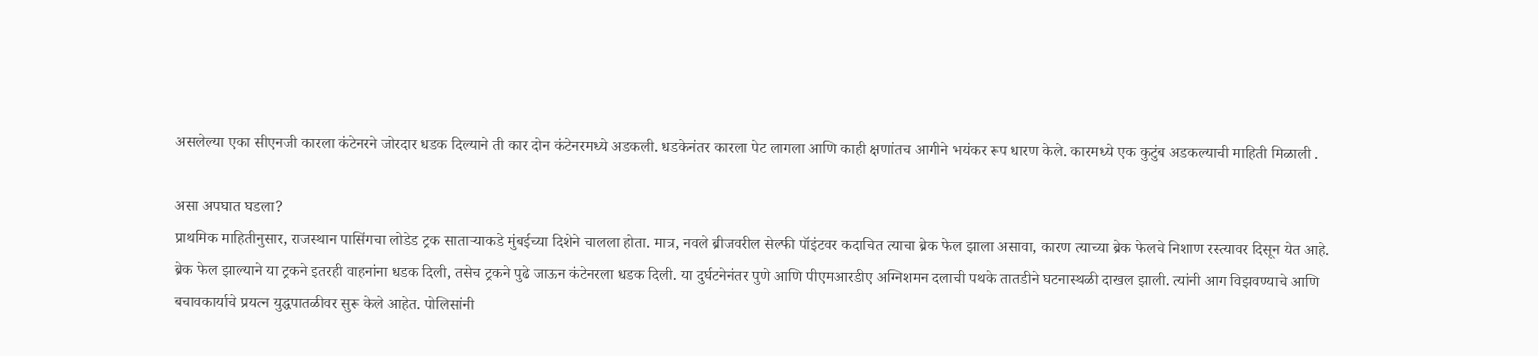असलेल्या एका सीएनजी कारला कंटेनरने जोरदार धडक दिल्याने ती कार दोन कंटेनरमध्ये अडकली. धडकेनंतर कारला पेट लागला आणि काही क्षणांतच आगीने भयंकर रूप धारण केले. कारमध्ये एक कुटुंब अडकल्याची माहिती मिळाली .

असा अपघात घडला?
प्राथमिक माहितीनुसार, राजस्थान पासिंगचा लोडेड ट्रक सातार्‍याकडे मुंबईच्या दिशेने चालला होता. मात्र, नवले ब्रीजवरील सेल्फी पॉइंटवर कदाचित त्याचा ब्रेक फेल झाला असावा, कारण त्याच्या ब्रेक फेलचे निशाण रस्त्यावर दिसून येत आहे. ब्रेक फेल झाल्याने या ट्रकने इतरही वाहनांना धडक दिली, तसेच ट्रकने पुढे जाऊन कंटेनरला धडक दिली. या दुर्घटनेनंतर पुणे आणि पीएमआरडीए अग्निशमन दलाची पथके तातडीने घटनास्थळी दाखल झाली. त्यांनी आग विझवण्याचे आणि बचावकार्याचे प्रयत्न युद्धपातळीवर सुरू केले आहेत. पोलिसांनी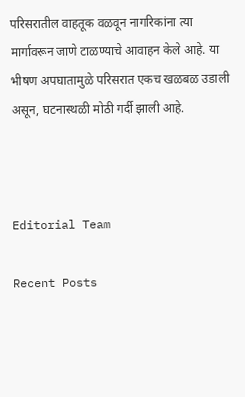परिसरातील वाहतूक वळवून नागरिकांना त्या मार्गावरून जाणे टाळण्याचे आवाहन केले आहे. या भीषण अपघातामुळे परिसरात एकच खळबळ उडाली असून, घटनास्थळी मोठी गर्दी झाली आहे.



Editorial Team

Recent Posts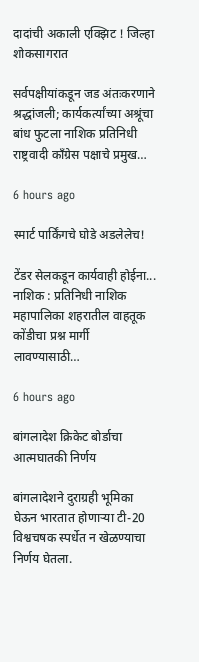दादांची अकाली एक्झिट ! जिल्हा शोकसागरात

सर्वपक्षीयांकडून जड अंतःकरणाने श्रद्धांजली; कार्यकर्त्यांच्या अश्रूंचा बांध फुटला नाशिक प्रतिनिधी राष्ट्रवादी काँग्रेस पक्षाचे प्रमुख…

6 hours ago

स्मार्ट पार्किंगचे घोडे अडलेलेच!

टेंडर सेलकडून कार्यवाही होईना... नाशिक : प्रतिनिधी नाशिक महापालिका शहरातील वाहतूक कोंडीचा प्रश्न मार्गी लावण्यासाठी…

6 hours ago

बांगलादेश क्रिकेट बोर्डाचा आत्मघातकी निर्णय

बांगलादेशने दुराग्रही भूमिका घेऊन भारतात होणार्‍या टी-20 विश्वचषक स्पर्धेत न खेळण्याचा निर्णय घेतला.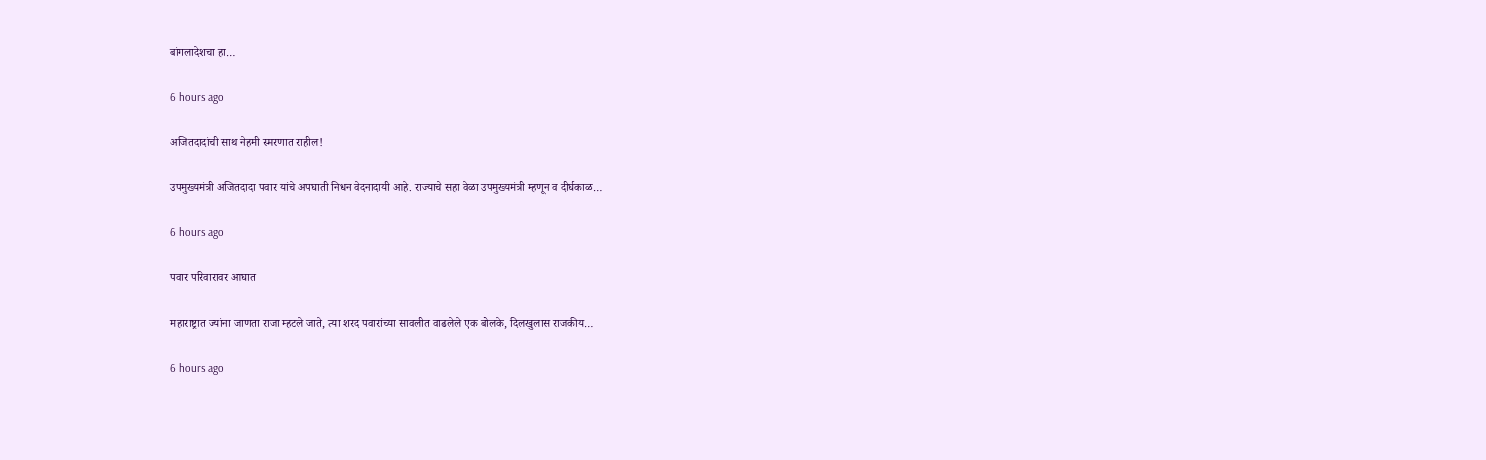बांगलादेशचा हा…

6 hours ago

अजितदादांची साथ नेहमी स्मरणात राहील!

उपमुख्यमंत्री अजितदादा पवार यांचे अपघाती निधन वेदनादायी आहे. राज्याचे सहा वेळा उपमुख्यमंत्री म्हणून व दीर्घकाळ…

6 hours ago

पवार परिवारावर आघात

महाराष्ट्रात ज्यांना जाणता राजा म्हटले जाते, त्या शरद पवारांच्या सावलीत वाढलेले एक बोलके, दिलखुलास राजकीय…

6 hours ago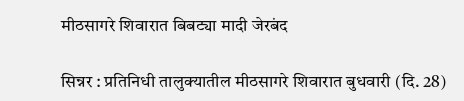मीठसागरे शिवारात बिबट्या मादी जेरबंद

सिन्नर : प्रतिनिधी तालुक्यातील मीठसागरे शिवारात बुधवारी (दि. 28)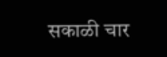सकाळी चार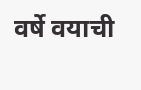वर्षे वयाची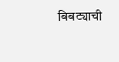बिबट्याची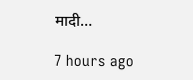मादी…

7 hours ago